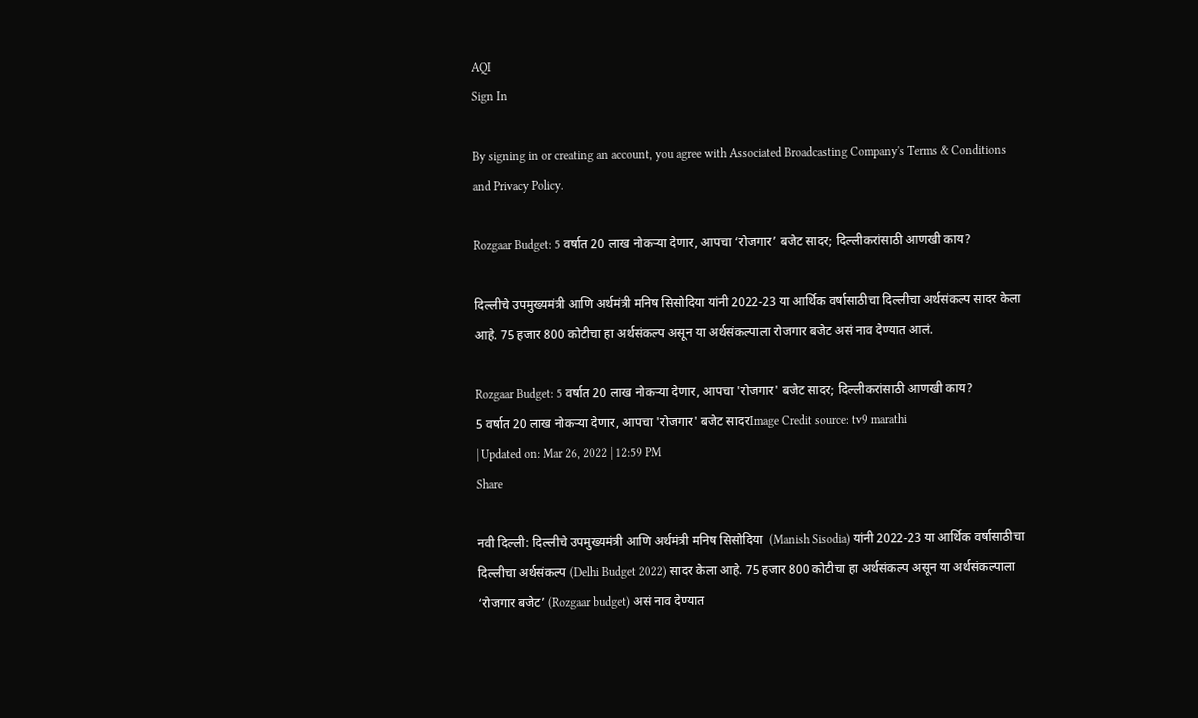AQI
Sign In

By signing in or creating an account, you agree with Associated Broadcasting Company's Terms & Conditions and Privacy Policy.

Rozgaar Budget: 5 वर्षात 20 लाख नोकऱ्या देणार, आपचा ‘रोजगार’ बजेट सादर; दिल्लीकरांसाठी आणखी काय?

दिल्लीचे उपमुख्यमंत्री आणि अर्थमंत्री मनिष सिसोदिया यांनी 2022-23 या आर्थिक वर्षासाठीचा दिल्लीचा अर्थसंकल्प सादर केला आहे. 75 हजार 800 कोटीचा हा अर्थसंकल्प असून या अर्थसंकल्पाला रोजगार बजेट असं नाव देण्यात आलं.

Rozgaar Budget: 5 वर्षात 20 लाख नोकऱ्या देणार, आपचा 'रोजगार' बजेट सादर; दिल्लीकरांसाठी आणखी काय?
5 वर्षात 20 लाख नोकऱ्या देणार, आपचा 'रोजगार' बजेट सादरImage Credit source: tv9 marathi
| Updated on: Mar 26, 2022 | 12:59 PM
Share

नवी दिल्ली: दिल्लीचे उपमुख्यमंत्री आणि अर्थमंत्री मनिष सिसोदिया  (Manish Sisodia) यांनी 2022-23 या आर्थिक वर्षासाठीचा दिल्लीचा अर्थसंकल्प (Delhi Budget 2022) सादर केला आहे. 75 हजार 800 कोटीचा हा अर्थसंकल्प असून या अर्थसंकल्पाला ‘रोजगार बजेट’ (Rozgaar budget) असं नाव देण्यात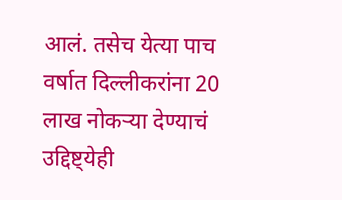आलं. तसेच येत्या पाच वर्षात दिल्लीकरांना 20 लाख नोकऱ्या देण्याचं उद्दिष्ट्येही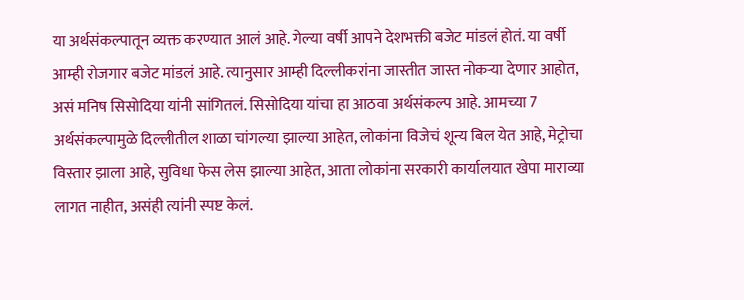या अर्थसंकल्पातून व्यक्त करण्यात आलं आहे. गेल्या वर्षी आपने देशभक्ती बजेट मांडलं होतं. या वर्षी आम्ही रोजगार बजेट मांडलं आहे. त्यानुसार आम्ही दिल्लीकरांना जास्तीत जास्त नोकऱ्या देणार आहोत, असं मनिष सिसोदिया यांनी सांगितलं. सिसोदिया यांचा हा आठवा अर्थसंकल्प आहे. आमच्या 7 अर्थसंकल्पामुळे दिल्लीतील शाळा चांगल्या झाल्या आहेत, लोकांना विजेचं शून्य बिल येत आहे, मेट्रोचा विस्तार झाला आहे, सुविधा फेस लेस झाल्या आहेत, आता लोकांना सरकारी कार्यालयात खेपा माराव्या लागत नाहीत, असंही त्यांनी स्पष्ट केलं.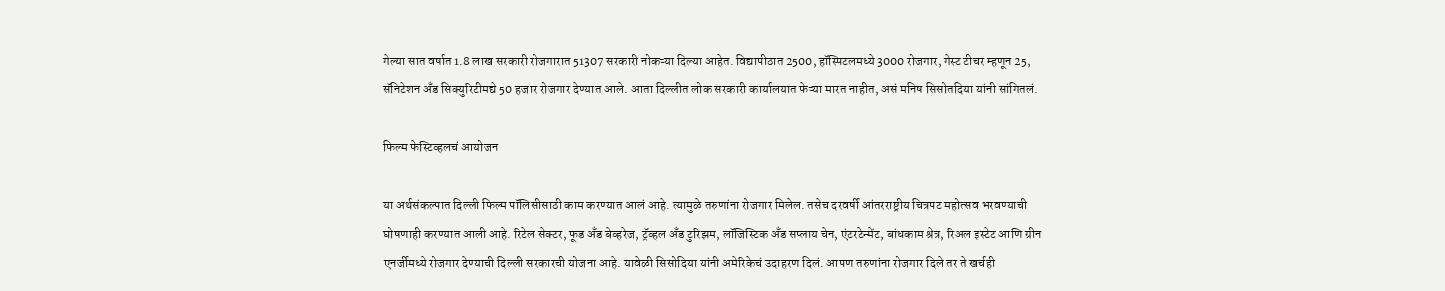गेल्या सात वर्षात 1.8 लाख सरकारी रोजगारात 51307 सरकारी नोकऱ्या दिल्या आहेत. विद्यापीठात 2500, हॉस्पिटलमध्ये 3000 रोजगार, गेस्ट टीचर म्हणून 25, सॅनिटेशन अँड सिक्युरिटीमद्ये 50 हजार रोजगार देण्यात आले. आता दिल्लीत लोक सरकारी कार्यालयात फेऱ्या मारत नाहीत, असं मनिष सिसोतदिया यांनी सांगितलं.

फिल्म फेस्टिव्हलचं आयोजन

या अर्थसंकल्पात दिल्ली फिल्म पॉलिसीसाठी काम करण्यात आलं आहे. त्यामुळे तरुणांना रोजगार मिलेल. तसेच दरवर्षी आंतरराष्ट्रीय चित्रपट महोत्सव भरवण्याची घोषणाही करण्यात आली आहे. रिटेल सेक्टर, फूड अँड बेव्हरेज, ट्रॅव्हल अँड टुरिझम, लॉजिस्टिक अँड सप्लाय चेन, एंटरटेन्मेंट, बांधकाम श्रेत्र, रिअल इस्टेट आणि ग्रीन एनर्जीमध्ये रोजगार देण्याची दिल्ली सरकारची योजना आहे. यावेळी सिसोदिया यांनी अमेरिकेचं उदाहरण दिलं. आपण तरुणांना रोजगार दिले तर ते खर्चही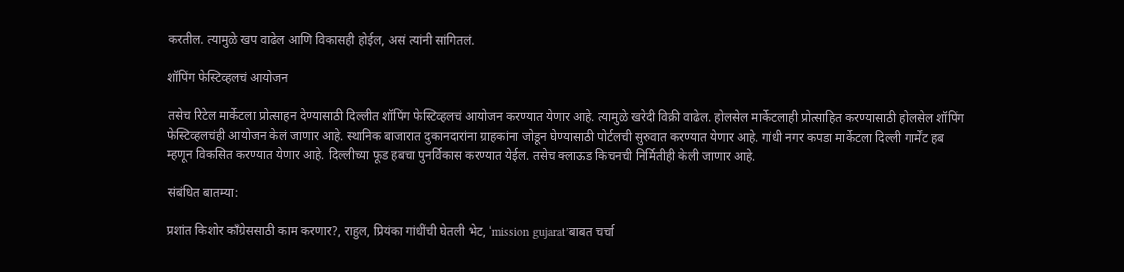करतील. त्यामुळे खप वाढेल आणि विकासही होईल, असं त्यांनी सांगितलं.

शॉपिंग फेस्टिव्हलचं आयोजन

तसेच रिटेल मार्केटला प्रोत्साहन देण्यासाठी दिल्लीत शॉपिंग फेस्टिव्हलचं आयोजन करण्यात येणार आहे. त्यामुळे खरेदी विक्री वाढेल. होलसेल मार्केटलाही प्रोत्साहित करण्यासाठी होलसेल शॉपिंग फेस्टिव्हलचंही आयोजन केलं जाणार आहे. स्थानिक बाजारात दुकानदारांना ग्राहकांना जोडून घेण्यासाठी पोर्टलची सुरुवात करण्यात येणार आहे. गांधी नगर कपडा मार्केटला दिल्ली गार्मेंट हब म्हणून विकसित करण्यात येणार आहे. दिल्लीच्या फूड हबचा पुनर्विकास करण्यात येईल. तसेच क्लाऊड किचनची निर्मितीही केली जाणार आहे.

संबंधित बातम्या:

प्रशांत किशोर काँग्रेससाठी काम करणार?, राहुल, प्रियंका गांधींची घेतली भेट, ‘mission gujarat’बाबत चर्चा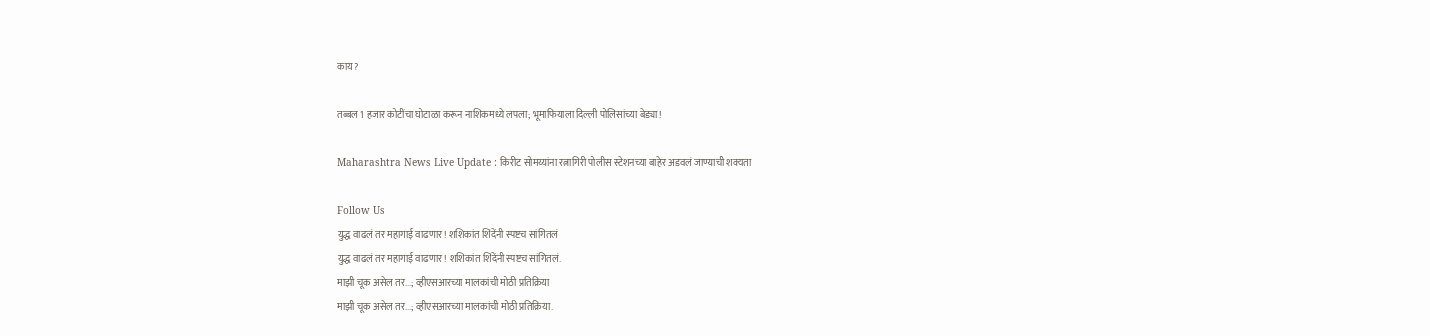काय?

तब्बल 1 हजार कोटींचा घोटाळा करून नाशिकमध्ये लपला; भूमाफियाला दिल्ली पोलिसांच्या बेड्या!

Maharashtra News Live Update : किरीट सोमय्यांना रत्नागिरी पोलीस स्टेशनच्या बाहेर अडवलं जाण्याची शक्यता

Follow Us
युद्ध वाढलं तर महागाई वाढणार! शशिकांत शिंदेंनी स्पष्टच सांगितलं
युद्ध वाढलं तर महागाई वाढणार! शशिकांत शिंदेंनी स्पष्टच सांगितलं.
माझी चूक असेल तर...; व्हीएसआरच्या मालकांची मोठी प्रतिक्रिया
माझी चूक असेल तर...; व्हीएसआरच्या मालकांची मोठी प्रतिक्रिया.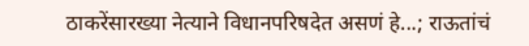ठाकरेंसारख्या नेत्याने विधानपरिषदेत असणं हे...; राऊतांचं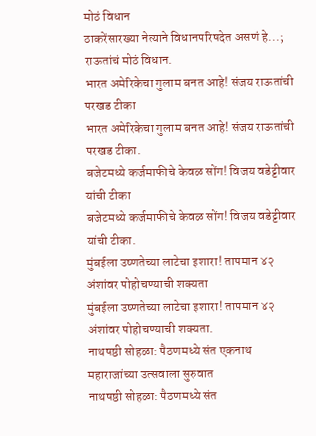मोठं विधान
ठाकरेंसारख्या नेत्याने विधानपरिषदेत असणं हे...; राऊतांचं मोठं विधान.
भारत अमेरिकेचा गुलाम बनत आहे! संजय राऊतांची परखड टीका
भारत अमेरिकेचा गुलाम बनत आहे! संजय राऊतांची परखड टीका.
बजेटमध्ये कर्जमाफीचे केवळ सोंग! विजय वडेट्टीवार यांची टीका
बजेटमध्ये कर्जमाफीचे केवळ सोंग! विजय वडेट्टीवार यांची टीका.
मुंबईला उष्णतेच्या लाटेचा इशारा! तापमान ४२ अंशांवर पोहोचण्याची शक्यता
मुंबईला उष्णतेच्या लाटेचा इशारा! तापमान ४२ अंशांवर पोहोचण्याची शक्यता.
नाथषष्ठी सोहळा: पैठणमध्ये संत एकनाथ महाराजांच्या उत्सवाला सुरुवात
नाथषष्ठी सोहळा: पैठणमध्ये संत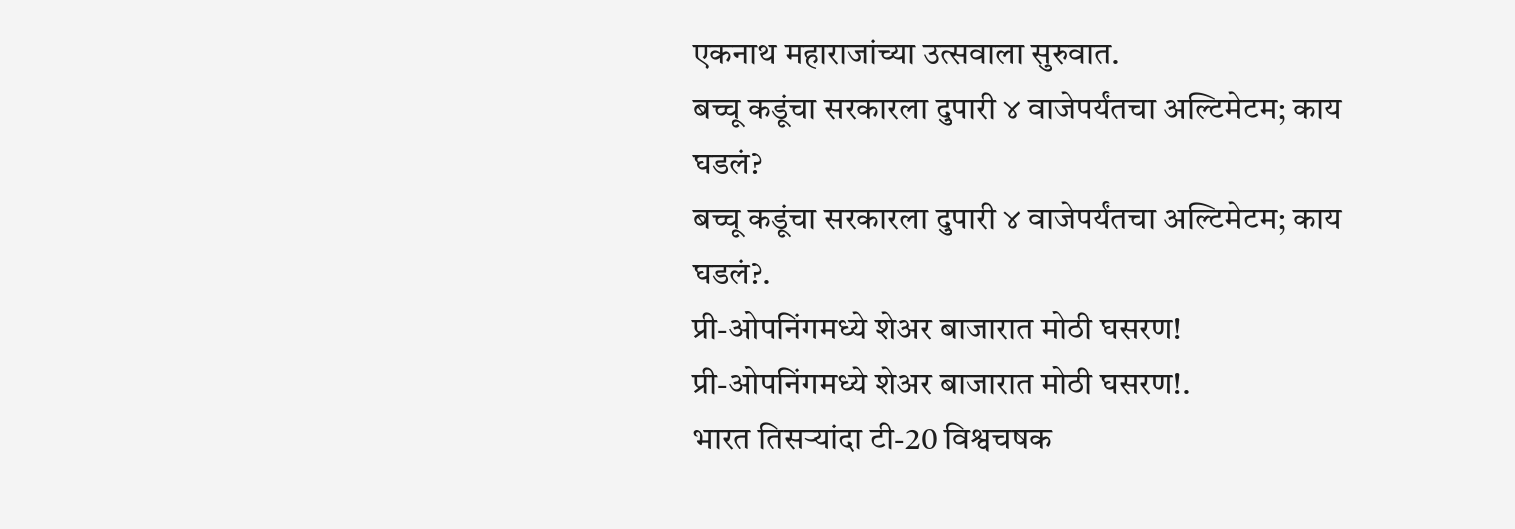एकनाथ महाराजांच्या उत्सवाला सुरुवात.
बच्चू कडूंचा सरकारला दुपारी ४ वाजेपर्यंतचा अल्टिमेटम; काय घडलं?
बच्चू कडूंचा सरकारला दुपारी ४ वाजेपर्यंतचा अल्टिमेटम; काय घडलं?.
प्री-ओपनिंगमध्ये शेअर बाजारात मोठी घसरण!
प्री-ओपनिंगमध्ये शेअर बाजारात मोठी घसरण!.
भारत तिसऱ्यांदा टी-20 विश्वचषक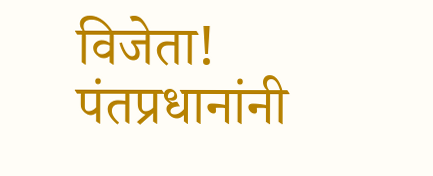विजेता! पंतप्रधानांनी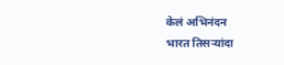केलं अभिनंदन
भारत तिसऱ्यांदा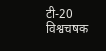टी-20 विश्वचषक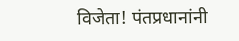विजेता! पंतप्रधानांनी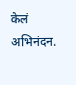केलं अभिनंदन.